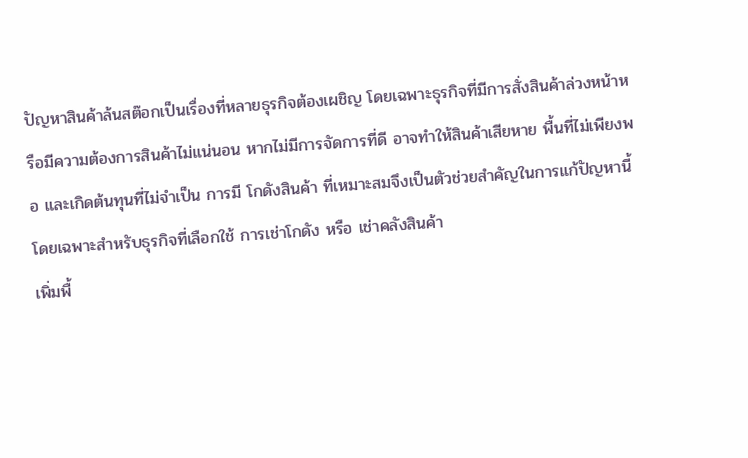ปัญหาสินค้าล้นสต๊อกเป็นเรื่องที่หลายธุรกิจต้องเผชิญ โดยเฉพาะธุรกิจที่มีการสั่งสินค้าล่วงหน้าหรือมีความต้องการสินค้าไม่แน่นอน หากไม่มีการจัดการที่ดี อาจทำให้สินค้าเสียหาย พื้นที่ไม่เพียงพอ และเกิดต้นทุนที่ไม่จำเป็น การมี โกดังสินค้า ที่เหมาะสมจึงเป็นตัวช่วยสำคัญในการแก้ปัญหานี้ โดยเฉพาะสำหรับธุรกิจที่เลือกใช้ การเช่าโกดัง หรือ เช่าคลังสินค้า
เพิ่มพื้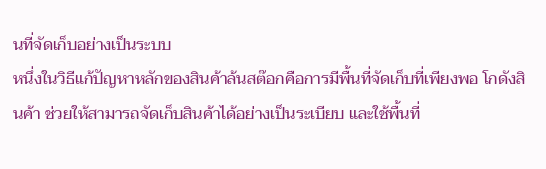นที่จัดเก็บอย่างเป็นระบบ
หนึ่งในวิธีแก้ปัญหาหลักของสินค้าล้นสต๊อกคือการมีพื้นที่จัดเก็บที่เพียงพอ โกดังสินค้า ช่วยให้สามารถจัดเก็บสินค้าได้อย่างเป็นระเบียบ และใช้พื้นที่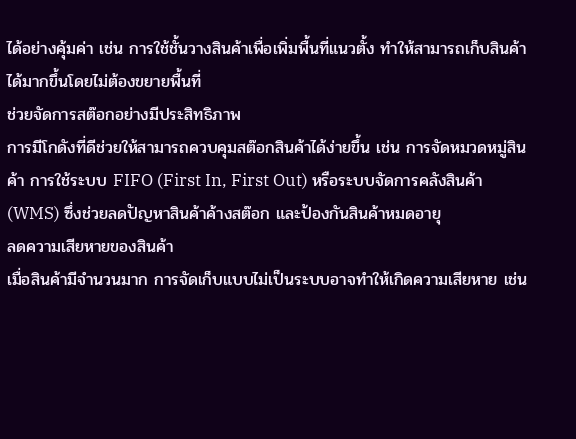ได้อย่างคุ้มค่า เช่น การใช้ชั้นวางสินค้าเพื่อเพิ่มพื้นที่แนวตั้ง ทำให้สามารถเก็บสินค้าได้มากขึ้นโดยไม่ต้องขยายพื้นที่
ช่วยจัดการสต๊อกอย่างมีประสิทธิภาพ
การมีโกดังที่ดีช่วยให้สามารถควบคุมสต๊อกสินค้าได้ง่ายขึ้น เช่น การจัดหมวดหมู่สินค้า การใช้ระบบ FIFO (First In, First Out) หรือระบบจัดการคลังสินค้า (WMS) ซึ่งช่วยลดปัญหาสินค้าค้างสต๊อก และป้องกันสินค้าหมดอายุ
ลดความเสียหายของสินค้า
เมื่อสินค้ามีจำนวนมาก การจัดเก็บแบบไม่เป็นระบบอาจทำให้เกิดความเสียหาย เช่น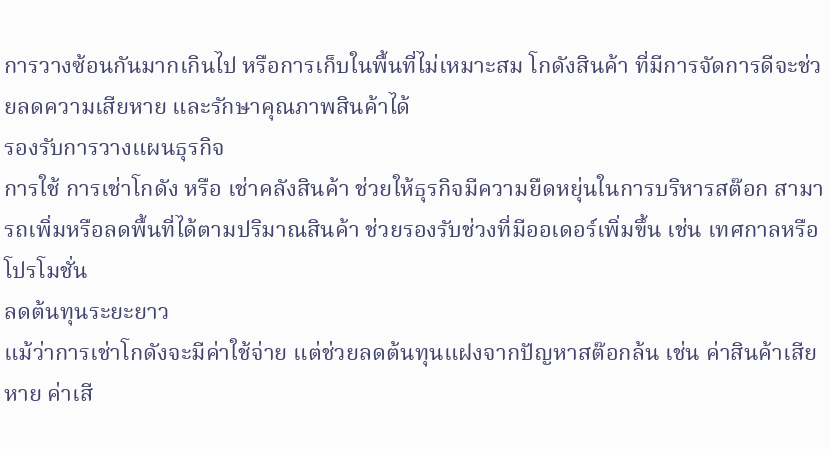การวางซ้อนกันมากเกินไป หรือการเก็บในพื้นที่ไม่เหมาะสม โกดังสินค้า ที่มีการจัดการดีจะช่วยลดความเสียหาย และรักษาคุณภาพสินค้าได้
รองรับการวางแผนธุรกิจ
การใช้ การเช่าโกดัง หรือ เช่าคลังสินค้า ช่วยให้ธุรกิจมีความยืดหยุ่นในการบริหารสต๊อก สามารถเพิ่มหรือลดพื้นที่ได้ตามปริมาณสินค้า ช่วยรองรับช่วงที่มีออเดอร์เพิ่มขึ้น เช่น เทศกาลหรือโปรโมชั่น
ลดต้นทุนระยะยาว
แม้ว่าการเช่าโกดังจะมีค่าใช้จ่าย แต่ช่วยลดต้นทุนแฝงจากปัญหาสต๊อกล้น เช่น ค่าสินค้าเสียหาย ค่าเสี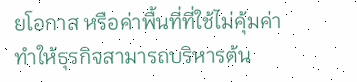ยโอกาส หรือค่าพื้นที่ที่ใช้ไม่คุ้มค่า ทำให้ธุรกิจสามารถบริหารต้น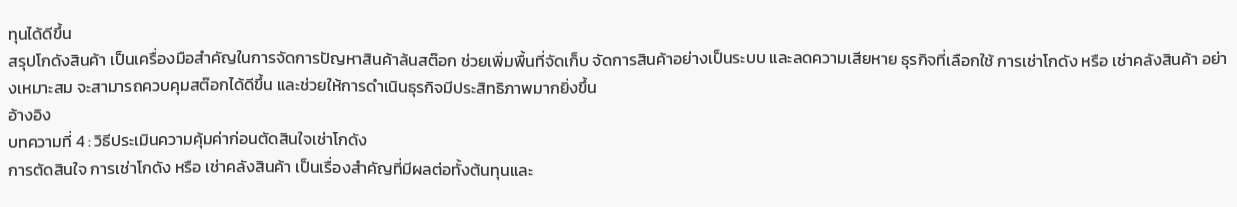ทุนได้ดีขึ้น
สรุปโกดังสินค้า เป็นเครื่องมือสำคัญในการจัดการปัญหาสินค้าล้นสต๊อก ช่วยเพิ่มพื้นที่จัดเก็บ จัดการสินค้าอย่างเป็นระบบ และลดความเสียหาย ธุรกิจที่เลือกใช้ การเช่าโกดัง หรือ เช่าคลังสินค้า อย่างเหมาะสม จะสามารถควบคุมสต๊อกได้ดีขึ้น และช่วยให้การดำเนินธุรกิจมีประสิทธิภาพมากยิ่งขึ้น
อ้างอิง
บทความที่ 4 : วิธีประเมินความคุ้มค่าก่อนตัดสินใจเช่าโกดัง
การตัดสินใจ การเช่าโกดัง หรือ เช่าคลังสินค้า เป็นเรื่องสำคัญที่มีผลต่อทั้งต้นทุนและ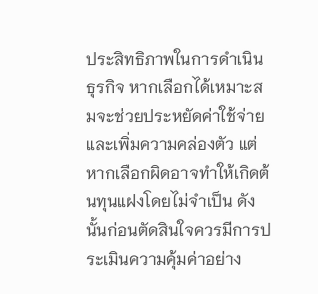ประสิทธิภาพในการดำเนินธุรกิจ หากเลือกได้เหมาะสมจะช่วยประหยัดค่าใช้จ่ายและเพิ่มความคล่องตัว แต่หากเลือกผิดอาจทำให้เกิดต้นทุนแฝงโดยไม่จำเป็น ดังนั้นก่อนตัดสินใจควรมีการประเมินความคุ้มค่าอย่าง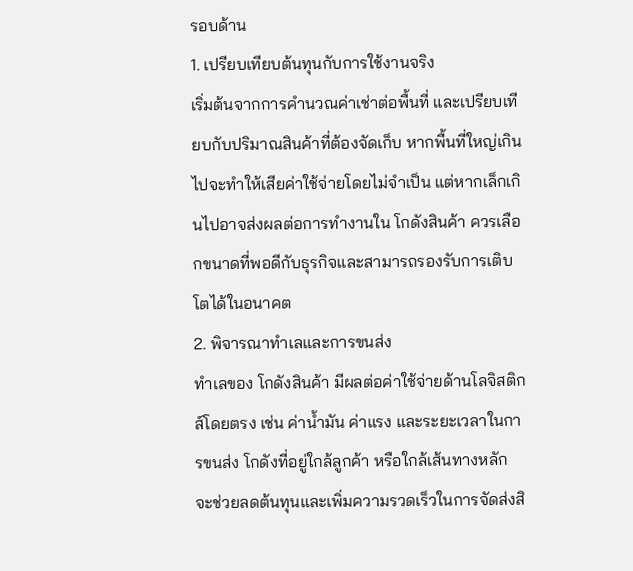รอบด้าน
1. เปรียบเทียบต้นทุนกับการใช้งานจริง
เริ่มต้นจากการคำนวณค่าเช่าต่อพื้นที่ และเปรียบเทียบกับปริมาณสินค้าที่ต้องจัดเก็บ หากพื้นที่ใหญ่เกินไปจะทำให้เสียค่าใช้จ่ายโดยไม่จำเป็น แต่หากเล็กเกินไปอาจส่งผลต่อการทำงานใน โกดังสินค้า ควรเลือกขนาดที่พอดีกับธุรกิจและสามารถรองรับการเติบโตได้ในอนาคต
2. พิจารณาทำเลและการขนส่ง
ทำเลของ โกดังสินค้า มีผลต่อค่าใช้จ่ายด้านโลจิสติกส์โดยตรง เช่น ค่าน้ำมัน ค่าแรง และระยะเวลาในการขนส่ง โกดังที่อยู่ใกล้ลูกค้า หรือใกล้เส้นทางหลัก จะช่วยลดต้นทุนและเพิ่มความรวดเร็วในการจัดส่งสิ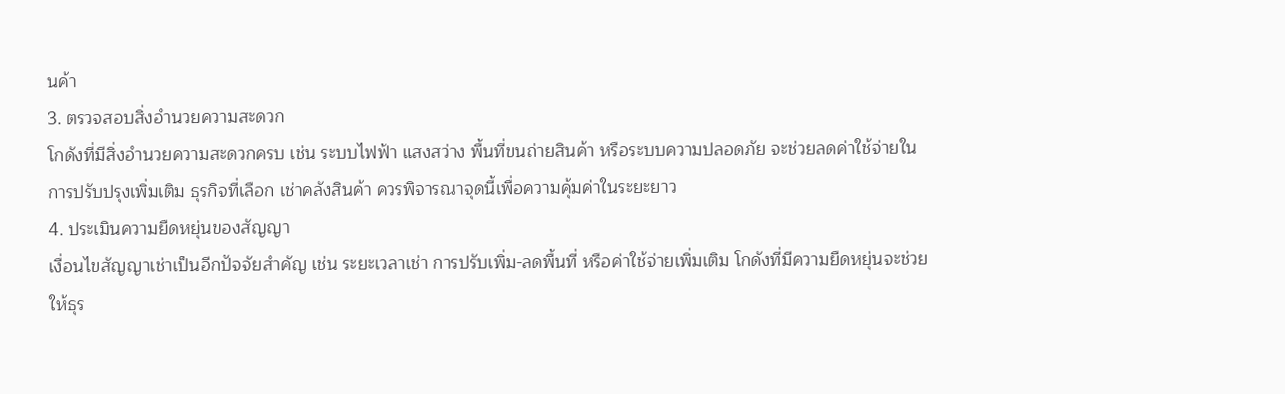นค้า
3. ตรวจสอบสิ่งอำนวยความสะดวก
โกดังที่มีสิ่งอำนวยความสะดวกครบ เช่น ระบบไฟฟ้า แสงสว่าง พื้นที่ขนถ่ายสินค้า หรือระบบความปลอดภัย จะช่วยลดค่าใช้จ่ายในการปรับปรุงเพิ่มเติม ธุรกิจที่เลือก เช่าคลังสินค้า ควรพิจารณาจุดนี้เพื่อความคุ้มค่าในระยะยาว
4. ประเมินความยืดหยุ่นของสัญญา
เงื่อนไขสัญญาเช่าเป็นอีกปัจจัยสำคัญ เช่น ระยะเวลาเช่า การปรับเพิ่ม-ลดพื้นที่ หรือค่าใช้จ่ายเพิ่มเติม โกดังที่มีความยืดหยุ่นจะช่วยให้ธุร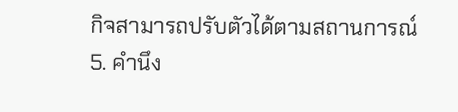กิจสามารถปรับตัวได้ตามสถานการณ์
5. คำนึง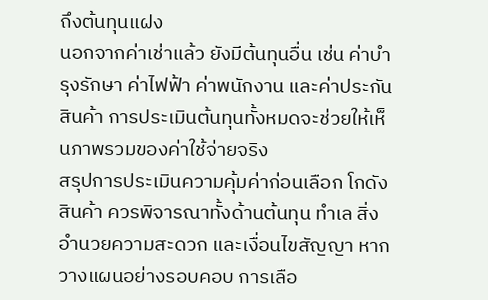ถึงต้นทุนแฝง
นอกจากค่าเช่าแล้ว ยังมีต้นทุนอื่น เช่น ค่าบำรุงรักษา ค่าไฟฟ้า ค่าพนักงาน และค่าประกันสินค้า การประเมินต้นทุนทั้งหมดจะช่วยให้เห็นภาพรวมของค่าใช้จ่ายจริง
สรุปการประเมินความคุ้มค่าก่อนเลือก โกดังสินค้า ควรพิจารณาทั้งด้านต้นทุน ทำเล สิ่งอำนวยความสะดวก และเงื่อนไขสัญญา หากวางแผนอย่างรอบคอบ การเลือ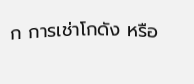ก การเช่าโกดัง หรือ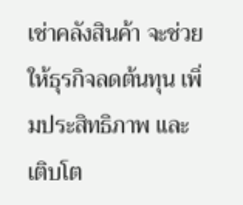เช่าคลังสินค้า จะช่วยให้ธุรกิจลดต้นทุน เพิ่มประสิทธิภาพ และเติบโต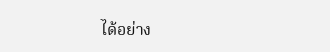ได้อย่าง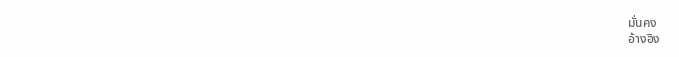มั่นคง
อ้างอิง